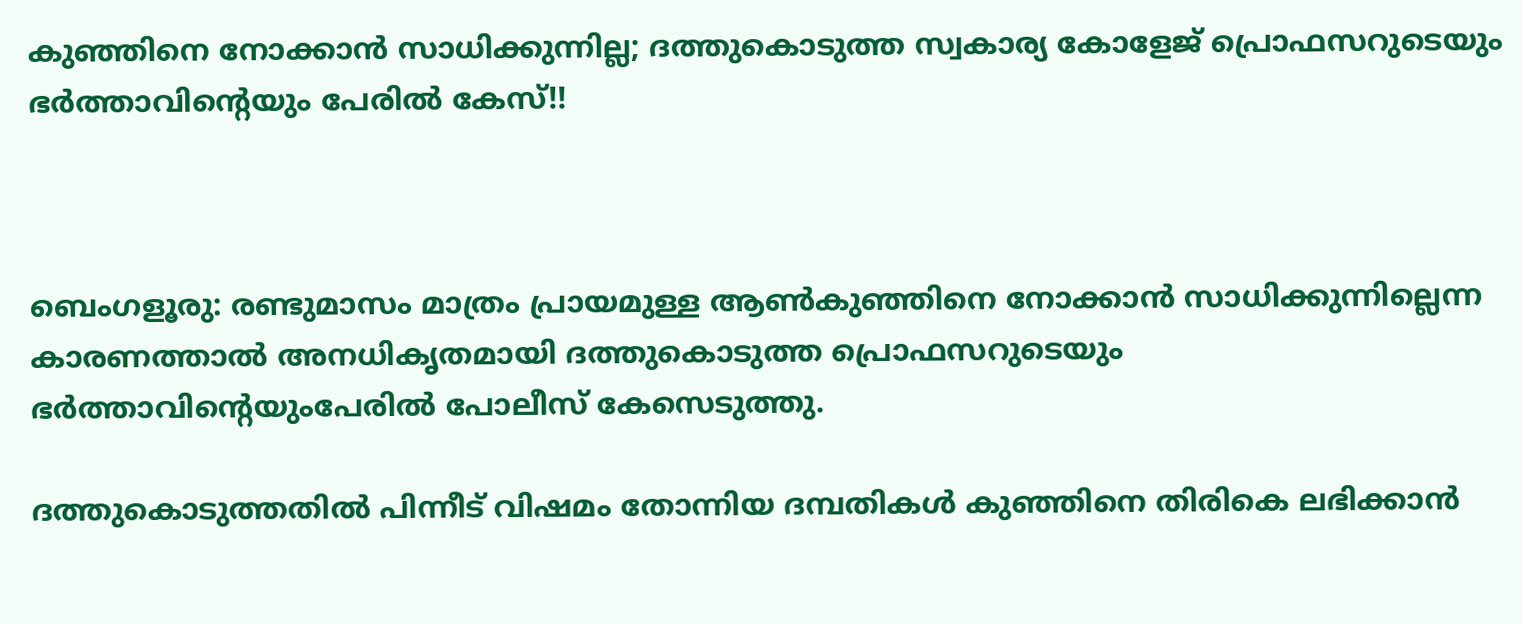കുഞ്ഞിനെ നോക്കാൻ സാധിക്കുന്നില്ല; ദത്തുകൊടുത്ത സ്വകാര്യ കോളേജ് പ്രൊഫസറുടെയും ഭർത്താവിന്റെയും പേരിൽ കേസ്!!



ബെംഗളൂരു: രണ്ടുമാസം മാത്രം പ്രായമുള്ള ആൺകുഞ്ഞിനെ നോക്കാൻ സാധിക്കുന്നില്ലെന്ന കാരണത്താൽ അനധികൃതമായി ദത്തുകൊടുത്ത പ്രൊഫസറുടെയും ഭർത്താവിന്റെയുംപേരിൽ പോലീസ് കേസെടുത്തു.

ദത്തുകൊടുത്തതിൽ പിന്നീട് വിഷമം തോന്നിയ ദമ്പതികൾ കുഞ്ഞിനെ തിരികെ ലഭിക്കാൻ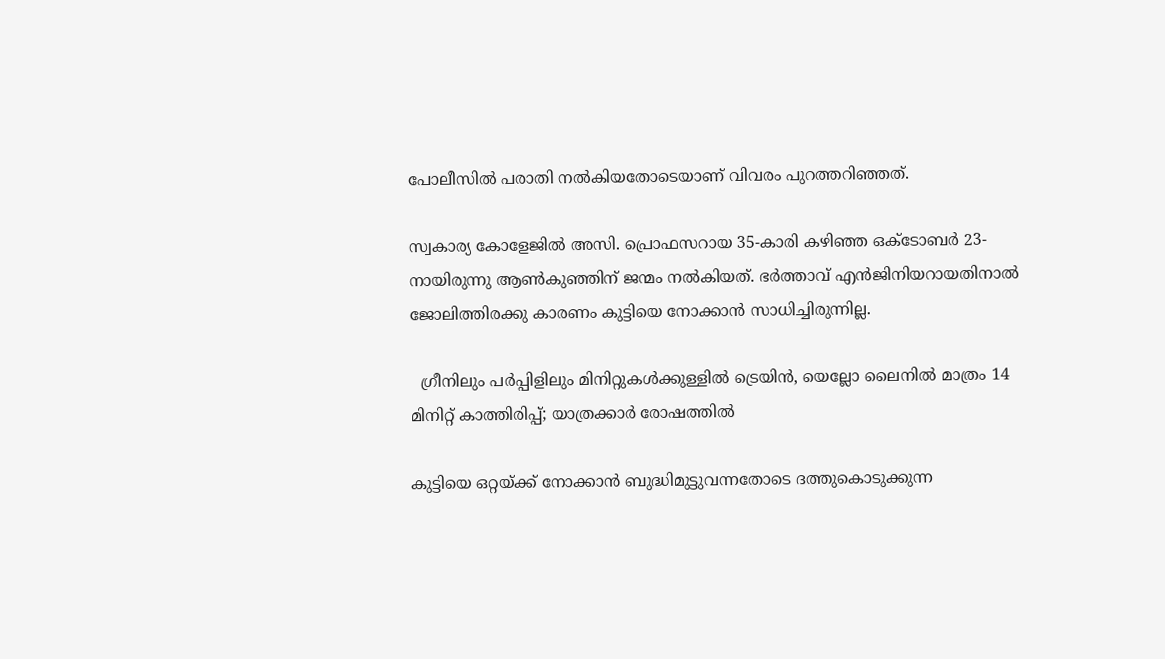പോലീസിൽ പരാതി നൽകിയതോടെയാണ് വിവരം പുറത്തറിഞ്ഞത്.

സ്വകാര്യ കോളേജിൽ അസി. പ്രൊഫസറായ 35-കാരി കഴിഞ്ഞ ഒക്ടോബർ 23-നായിരുന്നു ആൺകുഞ്ഞിന് ജന്മം നൽകിയത്. ഭർത്താവ് എൻജിനിയറായതിനാൽ ജോലിത്തിരക്കു കാരണം കുട്ടിയെ നോക്കാൻ സാധിച്ചിരുന്നില്ല.

  ഗ്രീനിലും പർപ്പിളിലും മിനിറ്റുകൾക്കുള്ളിൽ ട്രെയിൻ, യെല്ലോ ലൈനിൽ മാത്രം 14 മിനിറ്റ് കാത്തിരിപ്പ്; യാത്രക്കാർ രോഷത്തിൽ

കുട്ടിയെ ഒറ്റയ്ക്ക് നോക്കാൻ ബുദ്ധിമുട്ടുവന്നതോടെ ദത്തുകൊടുക്കുന്ന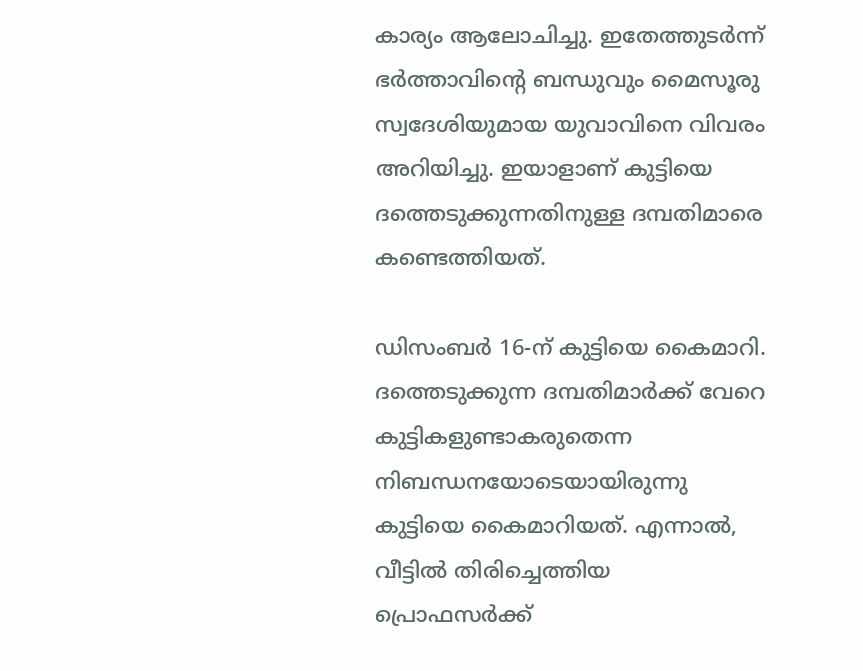കാര്യം ആലോചിച്ചു. ഇതേത്തുടർന്ന് ഭർത്താവിന്റെ ബന്ധുവും മൈസൂരു സ്വദേശിയുമായ യുവാവിനെ വിവരം അറിയിച്ചു. ഇയാളാണ് കുട്ടിയെ ദത്തെടുക്കുന്നതിനുള്ള ദമ്പതിമാരെ കണ്ടെത്തിയത്.

ഡിസംബർ 16-ന് കുട്ടിയെ കൈമാറി. ദത്തെടുക്കുന്ന ദമ്പതിമാർക്ക്‌ വേറെ കുട്ടികളുണ്ടാകരുതെന്ന നിബന്ധനയോടെയായിരുന്നു കുട്ടിയെ കൈമാറിയത്. എന്നാൽ, വീട്ടിൽ തിരിച്ചെത്തിയ പ്രൊഫസർക്ക്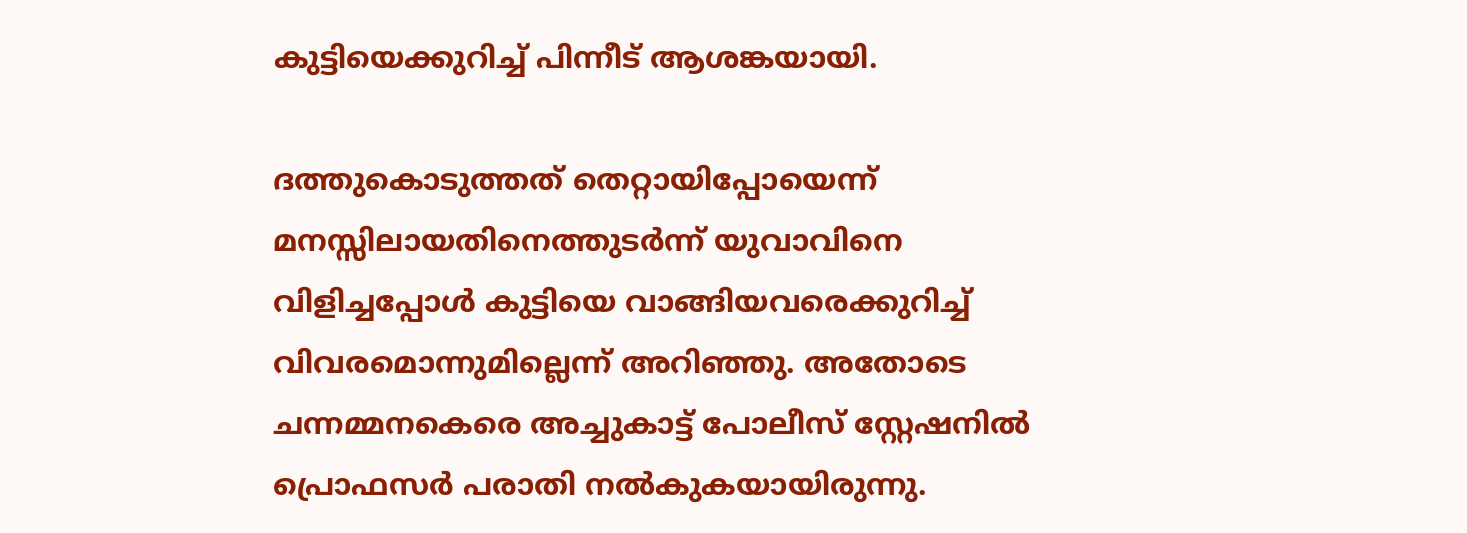കുട്ടിയെക്കുറിച്ച് പിന്നീട് ആശങ്കയായി.

ദത്തുകൊടുത്തത് തെറ്റായിപ്പോയെന്ന് മനസ്സിലായതിനെത്തുടർന്ന് യുവാവിനെ വിളിച്ചപ്പോൾ കുട്ടിയെ വാങ്ങിയവരെക്കുറിച്ച് വിവരമൊന്നുമില്ലെന്ന് അറിഞ്ഞു. അതോടെ ചന്നമ്മനകെരെ അച്ചുകാട്ട് പോലീസ് സ്റ്റേഷനിൽ പ്രൊഫസർ പരാതി നൽകുകയായിരുന്നു.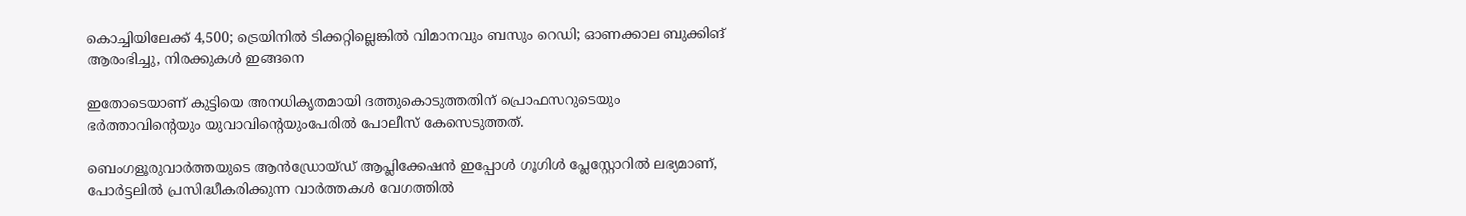കൊച്ചിയിലേക്ക് 4,500; ട്രെയിനിൽ ടിക്കറ്റില്ലെങ്കിൽ വിമാനവും ബസും റെഡി; ഓണക്കാല ബുക്കിങ് ആരംഭിച്ചു, നിരക്കുകൾ ഇങ്ങനെ

ഇതോടെയാണ് കുട്ടിയെ അനധികൃതമായി ദത്തുകൊടുത്തതിന് പ്രൊഫസറുടെയും ഭർത്താവിന്റെയും യുവാവിന്റെയുംപേരിൽ പോലീസ് കേസെടുത്തത്.

ബെംഗളൂരുവാർത്തയുടെ ആൻഡ്രോയ്ഡ് ആപ്ലിക്കേഷൻ ഇപ്പോൾ ഗൂഗിൾ പ്ലേസ്റ്റോറിൽ ലഭ്യമാണ്, പോർട്ടലിൽ പ്രസിദ്ധീകരിക്കുന്ന വാർത്തകൾ വേഗത്തിൽ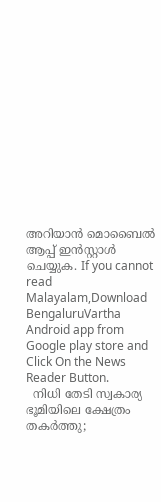അറിയാൻ മൊബൈൽ ആപ്പ് ഇൻസ്റ്റാൾ ചെയ്യുക. If you cannot read Malayalam,Download BengaluruVartha Android app from Google play store and Click On the News Reader Button.
  നിധി തേടി സ്വകാര്യ ഭൂമിയിലെ ക്ഷേത്രം തകർത്തു;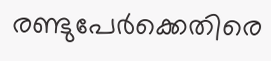രണ്ടുപേർക്കെതിരെ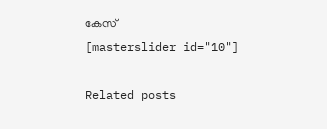കേസ്
[masterslider id="10"]

Related posts